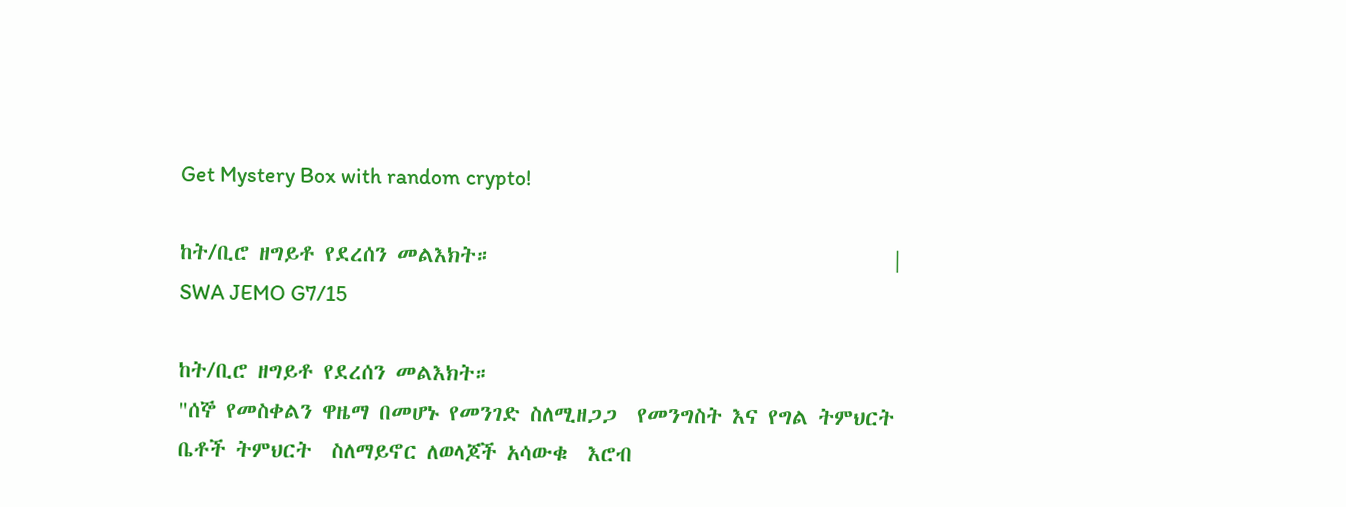Get Mystery Box with random crypto!

ከት/ቢሮ ዘግይቶ የደረሰን መልእክት።                                        | SWA JEMO G7/15

ከት/ቢሮ ዘግይቶ የደረሰን መልእክት።                                           "ሰኞ የመስቀልን ዋዜማ በመሆኑ የመንገድ ስለሚዘጋጋ  የመንግስት እና የግል ትምህርት ቤቶች ትምህርት  ስለማይኖር ለወላጆች አሳውቁ  እሮብ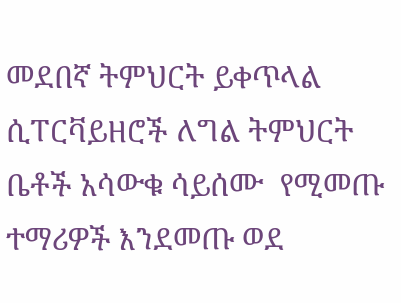መደበኛ ትምህርት ይቀጥላል  ሲፐርቫይዘሮች ለግል ትምህርት ቤቶች አሳውቁ ሳይሰሙ  የሚመጡ ተማሪዎች እንደመጡ ወደ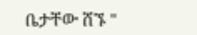ቤታቸው ሸኙ "